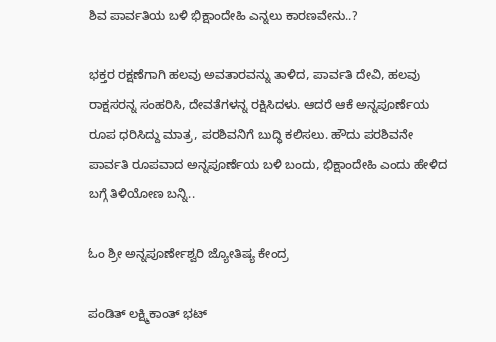ಶಿವ ಪಾರ್ವತಿಯ ಬಳಿ ಭಿಕ್ಷಾಂದೇಹಿ ಎನ್ನಲು ಕಾರಣವೇನು..?

ಭಕ್ತರ ರಕ್ಷಣೆಗಾಗಿ ಹಲವು ಅವತಾರವನ್ನು ತಾಳಿದ, ಪಾರ್ವತಿ ದೇವಿ, ಹಲವು ರಾಕ್ಷಸರನ್ನ ಸಂಹರಿಸಿ, ದೇವತೆಗಳನ್ನ ರಕ್ಷಿಸಿದಳು. ಆದರೆ ಆಕೆ ಅನ್ನಪೂರ್ಣೆಯ ರೂಪ ಧರಿಸಿದ್ದು ಮಾತ್ರ, ಪರಶಿವನಿಗೆ ಬುದ್ಧಿ ಕಲಿಸಲು. ಹೌದು ಪರಶಿವನೇ ಪಾರ್ವತಿ ರೂಪವಾದ ಅನ್ನಪೂರ್ಣೆಯ ಬಳಿ ಬಂದು, ಭಿಕ್ಷಾಂದೇಹಿ ಎಂದು ಹೇಳಿದ ಬಗ್ಗೆ ತಿಳಿಯೋಣ ಬನ್ನಿ..

ಓಂ ಶ್ರೀ ಅನ್ನಪೂರ್ಣೇಶ್ವರಿ ಜ್ಯೋತಿಷ್ಯ ಕೇಂದ್ರ

ಪಂಡಿತ್ ಲಕ್ಷ್ಮಿಕಾಂತ್ ಭಟ್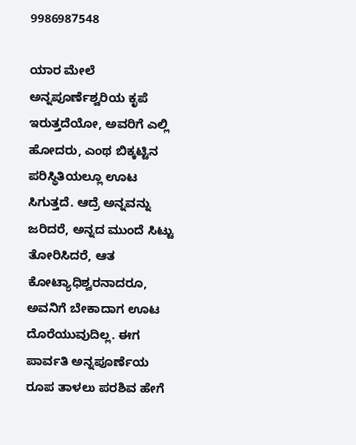9986987548

ಯಾರ ಮೇಲೆ ಅನ್ನಪೂರ್ಣೆಶ್ವರಿಯ ಕೃಪೆ ಇರುತ್ತದೆಯೋ, ಅವರಿಗೆ ಎಲ್ಲಿ ಹೋದರು, ಎಂಥ ಬಿಕ್ಕಟ್ಟಿನ ಪರಿಸ್ಥಿತಿಯಲ್ಲೂ ಊಟ ಸಿಗುತ್ತದೆ. ಆದ್ರೆ ಅನ್ನವನ್ನು ಜರಿದರೆ, ಅನ್ನದ ಮುಂದೆ ಸಿಟ್ಟು ತೋರಿಸಿದರೆ, ಆತ ಕೋಟ್ಯಾಧಿಶ್ವರನಾದರೂ, ಅವನಿಗೆ ಬೇಕಾದಾಗ ಊಟ ದೊರೆಯುವುದಿಲ್ಲ. ಈಗ ಪಾರ್ವತಿ ಅನ್ನಪೂರ್ಣೆಯ ರೂಪ ತಾಳಲು ಪರಶಿವ ಹೇಗೆ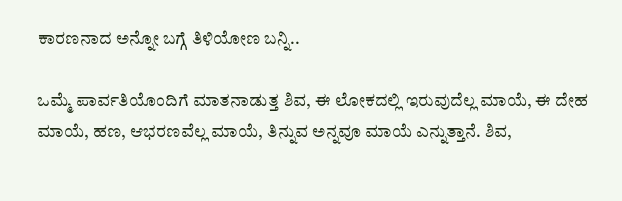ಕಾರಣನಾದ ಅನ್ನೋ ಬಗ್ಗೆ ತಿಳಿಯೋಣ ಬನ್ನಿ..

ಒಮ್ಮೆ ಪಾರ್ವತಿಯೊಂದಿಗೆ ಮಾತನಾಡುತ್ತ ಶಿವ, ಈ ಲೋಕದಲ್ಲಿ ಇರುವುದೆಲ್ಲ ಮಾಯೆ, ಈ ದೇಹ ಮಾಯೆ, ಹಣ, ಆಭರಣವೆಲ್ಲ ಮಾಯೆ, ತಿನ್ನುವ ಅನ್ನವೂ ಮಾಯೆ ಎನ್ನುತ್ತಾನೆ. ಶಿವ,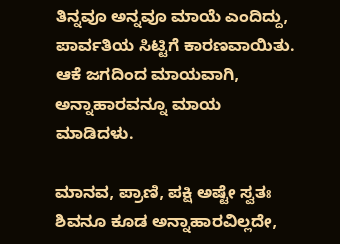ತಿನ್ನವೂ ಅನ್ನವೂ ಮಾಯೆ ಎಂದಿದ್ದು, ಪಾರ್ವತಿಯ ಸಿಟ್ಟಿಗೆ ಕಾರಣವಾಯಿತು. ಆಕೆ ಜಗದಿಂದ ಮಾಯವಾಗಿ, ಅನ್ನಾಹಾರವನ್ನೂ ಮಾಯ ಮಾಡಿದಳು.

ಮಾನವ, ಪ್ರಾಣಿ, ಪಕ್ಷಿ ಅಷ್ಟೇ ಸ್ವತಃ ಶಿವನೂ ಕೂಡ ಅನ್ನಾಹಾರವಿಲ್ಲದೇ,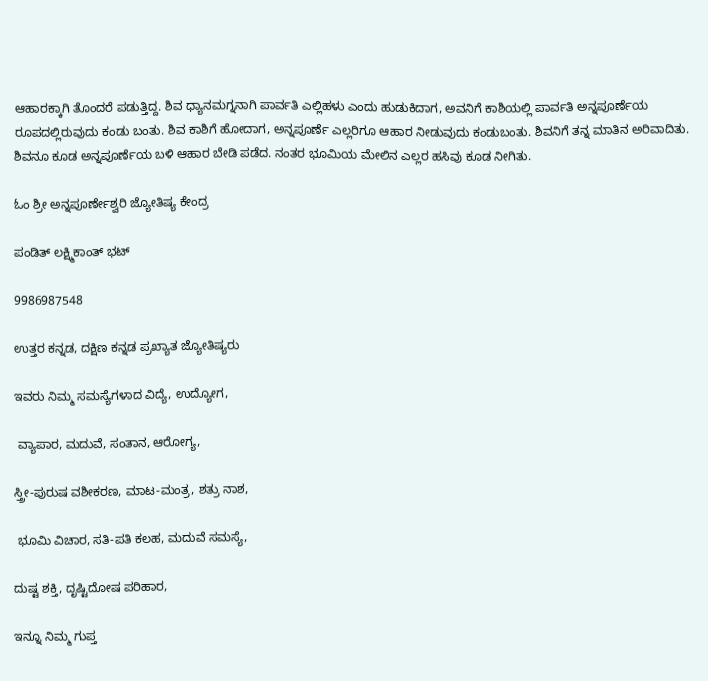ಆಹಾರಕ್ಕಾಗಿ ತೊಂದರೆ ಪಡುತ್ತಿದ್ದ. ಶಿವ ಧ್ಯಾನಮಗ್ನನಾಗಿ ಪಾರ್ವತಿ ಎಲ್ಲಿಹಳು ಎಂದು ಹುಡುಕಿದಾಗ, ಅವನಿಗೆ ಕಾಶಿಯಲ್ಲಿ ಪಾರ್ವತಿ ಅನ್ನಪೂರ್ಣೆಯ ರೂಪದಲ್ಲಿರುವುದು ಕಂಡು ಬಂತು. ಶಿವ ಕಾಶಿಗೆ ಹೋದಾಗ, ಅನ್ನಪೂರ್ಣೆ ಎಲ್ಲರಿಗೂ ಆಹಾರ ನೀಡುವುದು ಕಂಡುಬಂತು. ಶಿವನಿಗೆ ತನ್ನ ಮಾತಿನ ಅರಿವಾದಿತು. ಶಿವನೂ ಕೂಡ ಅನ್ನಪೂರ್ಣೆಯ ಬಳಿ ಆಹಾರ ಬೇಡಿ ಪಡೆದ. ನಂತರ ಭೂಮಿಯ ಮೇಲಿನ ಎಲ್ಲರ ಹಸಿವು ಕೂಡ ನೀಗಿತು.

ಓಂ ಶ್ರೀ ಅನ್ನಪೂರ್ಣೇಶ್ವರಿ ಜ್ಯೋತಿಷ್ಯ ಕೇಂದ್ರ

ಪಂಡಿತ್ ಲಕ್ಷ್ಮಿಕಾಂತ್ ಭಟ್

9986987548

ಉತ್ತರ ಕನ್ನಡ, ದಕ್ಷಿಣ ಕನ್ನಡ ಪ್ರಖ್ಯಾತ ಜ್ಯೋತಿಷ್ಯರು

ಇವರು ನಿಮ್ಮ ಸಮಸ್ಯೆಗಳಾದ ವಿದ್ಯೆ, ಉದ್ಯೋಗ,

 ವ್ಯಾಪಾರ, ಮದುವೆ, ಸಂತಾನ, ಆರೋಗ್ಯ,

ಸ್ತ್ರೀ-ಪುರುಷ ವಶೀಕರಣ, ಮಾಟ-ಮಂತ್ರ, ಶತ್ರು ನಾಶ,

 ಭೂಮಿ ವಿಚಾರ, ಸತಿ-ಪತಿ ಕಲಹ, ಮದುವೆ ಸಮಸ್ಯೆ,

ದುಷ್ಟ ಶಕ್ತಿ, ದೃಷ್ಟಿದೋಷ ಪರಿಹಾರ,

ಇನ್ನೂ ನಿಮ್ಮ ಗುಪ್ತ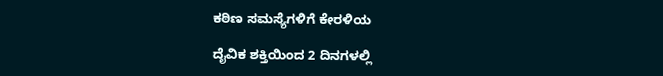ಕಠಿಣ ಸಮಸ್ಯೆಗಳಿಗೆ ಕೇರಳಿಯ

ದೈವಿಕ ಶಕ್ತಿಯಿಂದ 2 ದಿನಗಳಲ್ಲಿ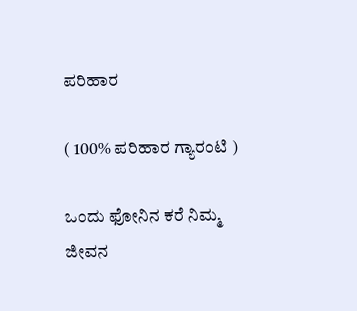ಪರಿಹಾರ

( 100% ಪರಿಹಾರ ಗ್ಯಾರಂಟಿ )

ಒಂದು ಫೋನಿನ ಕರೆ ನಿಮ್ಮ ಜೀವನ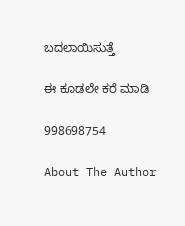ಬದಲಾಯಿಸುತ್ತೆ

ಈ ಕೂಡಲೇ ಕರೆ ಮಾಡಿ

998698754

About The Author